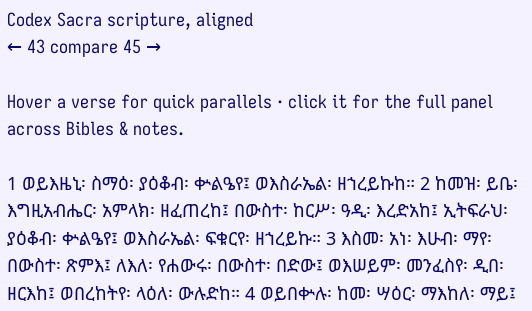Codex Sacra scripture, aligned
← 43 compare 45 →

Hover a verse for quick parallels · click it for the full panel across Bibles & notes.

1 ወይእዜኒ፡ ስማዕ፡ ያዕቆብ፡ ቍልዔየ፤ ወእስራኤል፡ ዘኀረይኩከ። 2 ከመዝ፡ ይቤ፡ እግዚአብሔር፡ አምላክ፡ ዘፈጠረከ፤ በውስተ፡ ከርሥ፡ ዓዲ፡ እረድአከ፤ ኢትፍራህ፡ ያዕቆብ፡ ቍልዔየ፤ ወእስራኤል፡ ፍቁርየ፡ ዘኀረይኩ። 3 እስመ፡ አነ፡ እሁብ፡ ማየ፡ በውስተ፡ ጽምእ፤ ለእለ፡ የሐውሩ፡ በውስተ፡ በድው፤ ወእሠይም፡ መንፈስየ፡ ዲበ፡ ዘርእከ፤ ወበረከትየ፡ ላዕለ፡ ውሉድከ። 4 ወይበቍሉ፡ ከመ፡ ሣዕር፡ ማእከለ፡ ማይ፤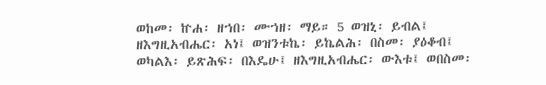ወከመ፡ ኵሐ፡ ዘኀበ፡ ሙኀዘ፡ ማይ። 5 ወዝኒ፡ ይብል፤ ዘእግዚአብሔር፡ አነ፤ ወዝንቱኬ፡ ይኬልሕ፡ በስመ፡ ያዕቆብ፤ ወካልእ፡ ይጽሕፍ፡ በእዴሁ፤ ዘእግዚአብሔር፡ ውእቱ፤ ወበስመ፡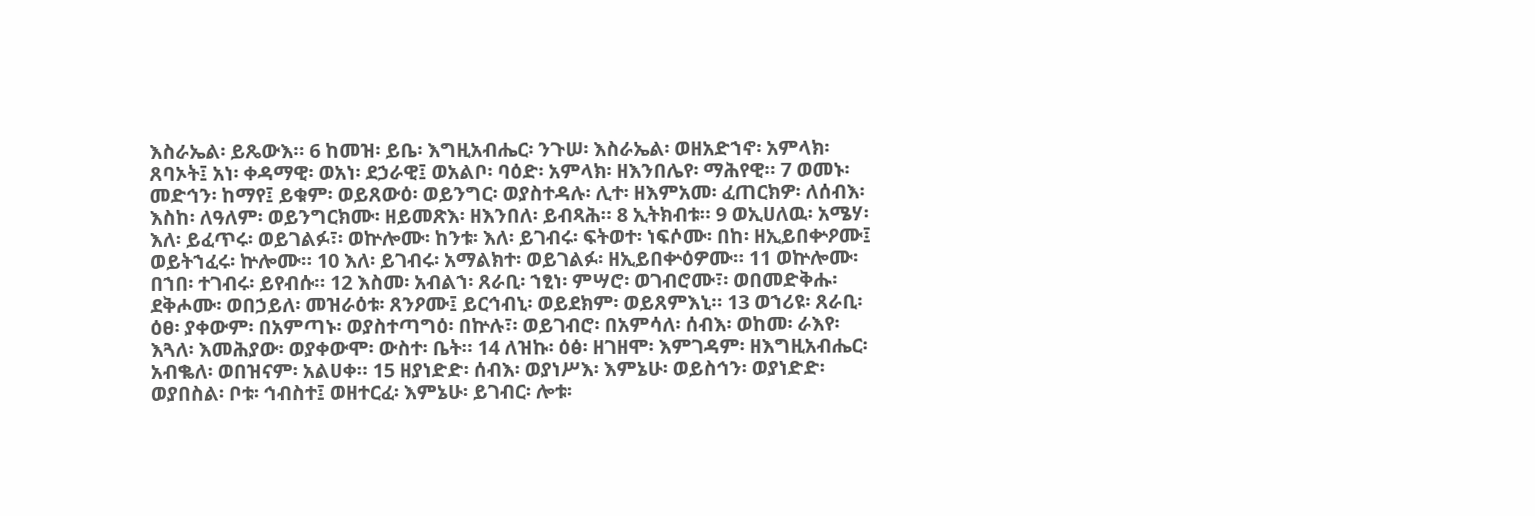እስራኤል፡ ይጼውእ። 6 ከመዝ፡ ይቤ፡ እግዚአብሔር፡ ንጉሠ፡ እስራኤል፡ ወዘአድኀኖ፡ አምላክ፡ ጸባኦት፤ አነ፡ ቀዳማዊ፡ ወአነ፡ ደኃራዊ፤ ወአልቦ፡ ባዕድ፡ አምላክ፡ ዘእንበሌየ፡ ማሕየዊ። 7 ወመኑ፡ መድኅን፡ ከማየ፤ ይቁም፡ ወይጸውዕ፡ ወይንግር፡ ወያስተዳሉ፡ ሊተ፡ ዘእምአመ፡ ፈጠርክዎ፡ ለሰብእ፡ እስከ፡ ለዓለም፡ ወይንግርክሙ፡ ዘይመጽእ፡ ዘእንበለ፡ ይብጻሕ። 8 ኢትክብቱ። 9 ወኢሀለዉ፡ አሜሃ፡ እለ፡ ይፈጥሩ፡ ወይገልፉ፣፡ ወኵሎሙ፡ ከንቱ፡ እለ፡ ይገብሩ፡ ፍትወተ፡ ነፍሶሙ፡ በከ፡ ዘኢይበቍዖሙ፤ ወይትኀፈሩ፡ ኵሎሙ። 10 እለ፡ ይገብሩ፡ አማልክተ፡ ወይገልፉ፡ ዘኢይበቍዕዎሙ። 11 ወኵሎሙ፡ በኀበ፡ ተገብሩ፡ ይየብሱ። 12 እስመ፡ አብልኀ፡ ጸራቢ፡ ኀፂነ፡ ምሣሮ፡ ወገብሮሙ፣፡ ወበመድቅሑ፡ ደቅሖሙ፡ ወበኃይለ፡ መዝራዕቱ፡ ጸንዖሙ፤ ይርኅብኒ፡ ወይደክም፡ ወይጸምእኒ። 13 ወኀሪዩ፡ ጸራቢ፡ ዕፀ፡ ያቀውም፡ በአምጣኑ፡ ወያስተጣግዕ፡ በኵሉ፣፡ ወይገብሮ፡ በአምሳለ፡ ሰብእ፡ ወከመ፡ ራእየ፡ እጓለ፡ እመሕያው፡ ወያቀውሞ፡ ውስተ፡ ቤት። 14 ለዝኩ፡ ዕፅ፡ ዘገዘሞ፡ እምገዳም፡ ዘእግዚአብሔር፡ አብቈለ፡ ወበዝናም፡ አልሀቀ። 15 ዘያነድድ፡ ሰብእ፡ ወያነሥእ፡ እምኔሁ፡ ወይስኅን፡ ወያነድድ፡ ወያበስል፡ ቦቱ፡ ኅብስተ፤ ወዘተርፈ፡ እምኔሁ፡ ይገብር፡ ሎቱ፡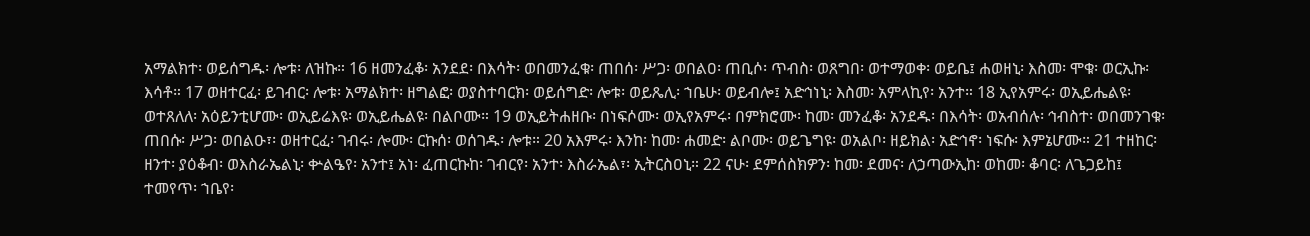አማልክተ፡ ወይሰግዱ፡ ሎቱ፡ ለዝኩ። 16 ዘመንፈቆ፡ አንደደ፡ በእሳት፡ ወበመንፈቁ፡ ጠበሰ፡ ሥጋ፡ ወበልዐ፡ ጠቢሶ፡ ጥብስ፡ ወጸግበ፡ ወተማወቀ፡ ወይቤ፤ ሐወዘኒ፡ እስመ፡ ሞቁ፡ ወርኢኩ፡ እሳቶ። 17 ወዘተርፈ፡ ይገብር፡ ሎቱ፡ አማልክተ፡ ዘግልፎ፡ ወያስተባርክ፡ ወይሰግድ፡ ሎቱ፡ ወይጼሊ፡ ኀቤሁ፡ ወይብሎ፤ አድኅነኒ፡ እስመ፡ አምላኪየ፡ አንተ። 18 ኢየአምሩ፡ ወኢይሔልዩ፡ ወተጸለለ፡ አዕይንቲሆሙ፡ ወኢይሬእዩ፡ ወኢይሔልዩ፡ በልቦሙ። 19 ወኢይትሐዘቡ፡ በነፍሶሙ፡ ወኢየአምሩ፡ በምክሮሙ፡ ከመ፡ መንፈቆ፡ አንደዱ፡ በእሳት፡ ወአብሰሉ፡ ኅብስተ፡ ወበመንገቁ፡ ጠበሱ፡ ሥጋ፡ ወበልዑ፣፡ ወዘተርፈ፡ ገብሩ፡ ሎሙ፡ ርኩሰ፡ ወሰገዱ፡ ሎቱ። 20 አእምሩ፡ እንከ፡ ከመ፡ ሐመድ፡ ልቦሙ፡ ወይጌግዩ፡ ወአልቦ፡ ዘይክል፡ አድኅኖ፡ ነፍሱ፡ እምኔሆሙ። 21 ተዘከር፡ ዘንተ፡ ያዕቆብ፡ ወእስራኤልኒ፡ ቍልዔየ፡ አንተ፤ አነ፡ ፈጠርኩከ፡ ገብርየ፡ አንተ፡ እስራኤል፣፡ ኢትርስዐኒ። 22 ናሁ፡ ደምሰስክዎን፡ ከመ፡ ደመና፡ ለኃጣውኢከ፡ ወከመ፡ ቆባር፡ ለጌጋይከ፤ ተመየጥ፡ ኀቤየ፡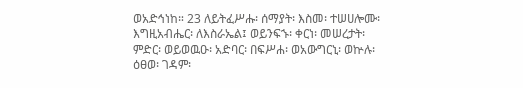ወአድኅነከ። 23 ለይትፈሥሑ፡ ሰማያት፡ እስመ፡ ተሠሀሎሙ፡ እግዚአብሔር፡ ለእስራኤል፤ ወይንፍኁ፡ ቀርነ፡ መሠረታት፡ ምድር፡ ወይወዉዑ፡ አድባር፡ በፍሥሐ፡ ወአውግርኒ፡ ወኵሉ፡ ዕፀወ፡ ገዳም፡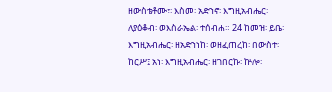ዘውስቴቶሙ፣፡ እስመ፡ አድኀኖ፡ እግዚአብሔር፡ ለያዕቆብ፡ ወእስራኤል፡ ተሰብሐ። 24 ከመዝ፡ ይቤ፡ እግዚአብሔር፡ ዘአድኀነከ፡ ወዘፈጠረከ፡ በውስተ፡ ከርሥ፤ አነ፡ እግዚአብሔር፡ ዘገበርኩ፡ ኵሎ፡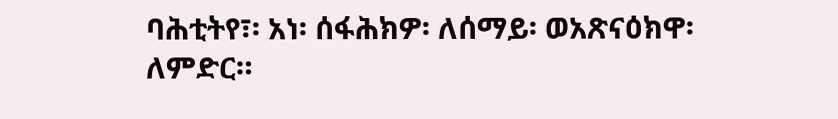ባሕቲትየ፣፡ አነ፡ ሰፋሕክዎ፡ ለሰማይ፡ ወአጽናዕክዋ፡ ለምድር።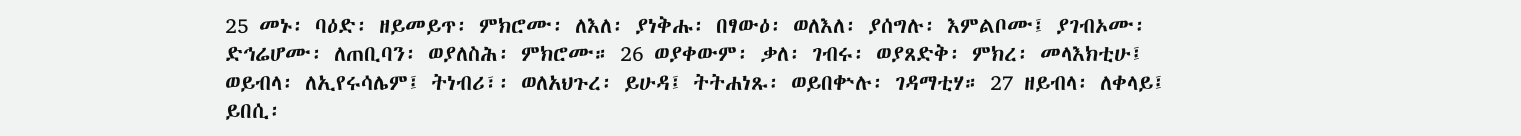25 መኑ፡ ባዕድ፡ ዘይመይጥ፡ ምክሮሙ፡ ለእለ፡ ያነቅሑ፡ በፃውዕ፡ ወለእለ፡ ያሰግሉ፡ እምልቦሙ፤ ያገብኦሙ፡ ድኅሬሆሙ፡ ለጠቢባን፡ ወያለስሕ፡ ምክሮሙ። 26 ወያቀውም፡ ቃለ፡ ገብሩ፡ ወያጸድቅ፡ ምክረ፡ መላእክቲሁ፤ ወይብላ፡ ለኢየሩሳሌም፤ ትነብሪ፣፡ ወለአህጉረ፡ ይሁዳ፤ ትትሐነጹ፡ ወይበቍሉ፡ ገዳማቲሃ። 27 ዘይብላ፡ ለቀላይ፤ ይበሲ፡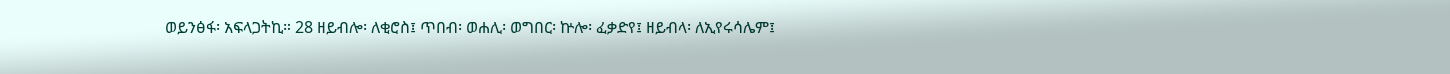ወይንፅፋ፡ አፍላጋትኪ። 28 ዘይብሎ፡ ለቂሮስ፤ ጥበብ፡ ወሐሊ፡ ወግበር፡ ኵሎ፡ ፈቃድየ፤ ዘይብላ፡ ለኢየሩሳሌም፤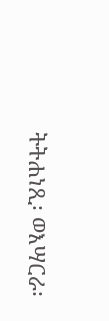ትትሐነጺ፡ ወእሣርራ፡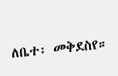ለቤተ፡ መቅደስየ።